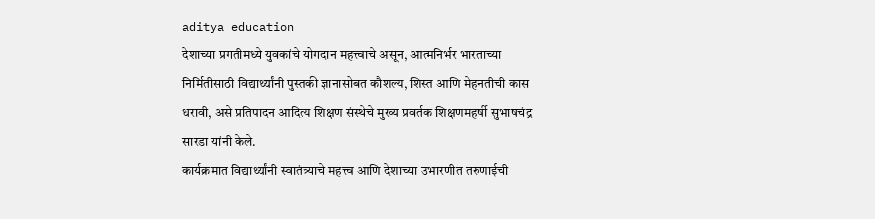aditya education
देशाच्या प्रगतीमध्ये युवकांचे योगदान महत्त्वाचे असून, आत्मनिर्भर भारताच्या निर्मितीसाठी विद्यार्थ्यांनी पुस्तकी ज्ञानासोबत कौशल्य, शिस्त आणि मेहनतीची कास धरावी, असे प्रतिपादन आदित्य शिक्षण संस्थेचे मुख्य प्रवर्तक शिक्षणमहर्षी सुभाषचंद्र सारडा यांनी केले.
कार्यक्रमात विद्यार्थ्यांनी स्वातंत्र्याचे महत्त्व आणि देशाच्या उभारणीत तरुणाईची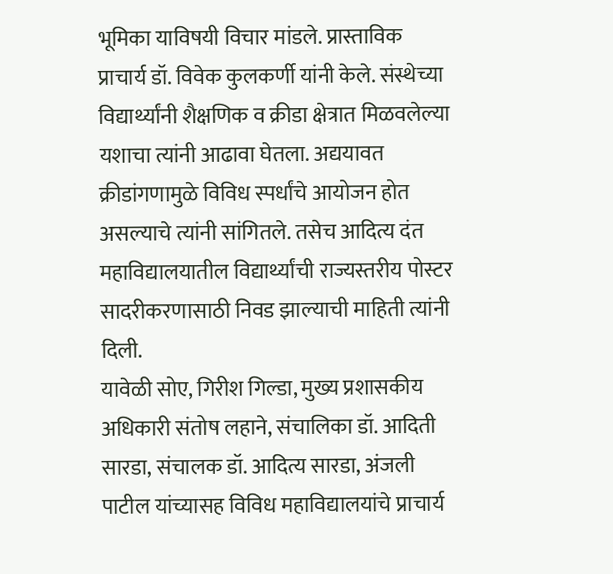भूमिका याविषयी विचार मांडले. प्रास्ताविक प्राचार्य डॉ. विवेक कुलकर्णी यांनी केले. संस्थेच्या विद्यार्थ्यांनी शैक्षणिक व क्रीडा क्षेत्रात मिळवलेल्या यशाचा त्यांनी आढावा घेतला. अद्ययावत क्रीडांगणामुळे विविध स्पर्धांचे आयोजन होत असल्याचे त्यांनी सांगितले. तसेच आदित्य दंत महाविद्यालयातील विद्यार्थ्यांची राज्यस्तरीय पोस्टर सादरीकरणासाठी निवड झाल्याची माहिती त्यांनी दिली.
यावेळी सोए, गिरीश गिल्डा, मुख्य प्रशासकीय अधिकारी संतोष लहाने, संचालिका डॉ. आदिती सारडा, संचालक डॉ. आदित्य सारडा, अंजली पाटील यांच्यासह विविध महाविद्यालयांचे प्राचार्य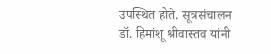उपस्थित होते. सूत्रसंचालन डॉ. हिमांशू श्रीवास्तव यांनी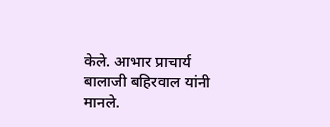केले. आभार प्राचार्य बालाजी बहिरवाल यांनी मानले.